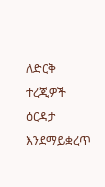ለድርቅ ተረጂዎች ዕርዳታ እንደማይቋረጥ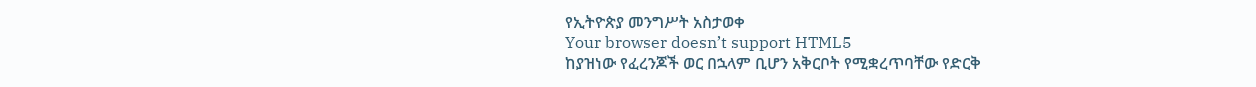የኢትዮጵያ መንግሥት አስታወቀ
Your browser doesn’t support HTML5
ከያዝነው የፈረንጆች ወር በኋላም ቢሆን አቅርቦት የሚቋረጥባቸው የድርቅ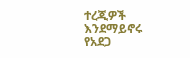ተረጂዎች እንደማይኖሩ የአደጋ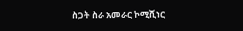ስጋት ስራ አመራር ኮሚሺነር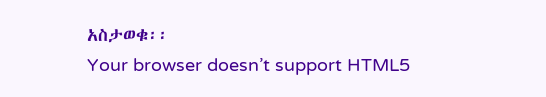አስታወቁ፡፡
Your browser doesn’t support HTML5